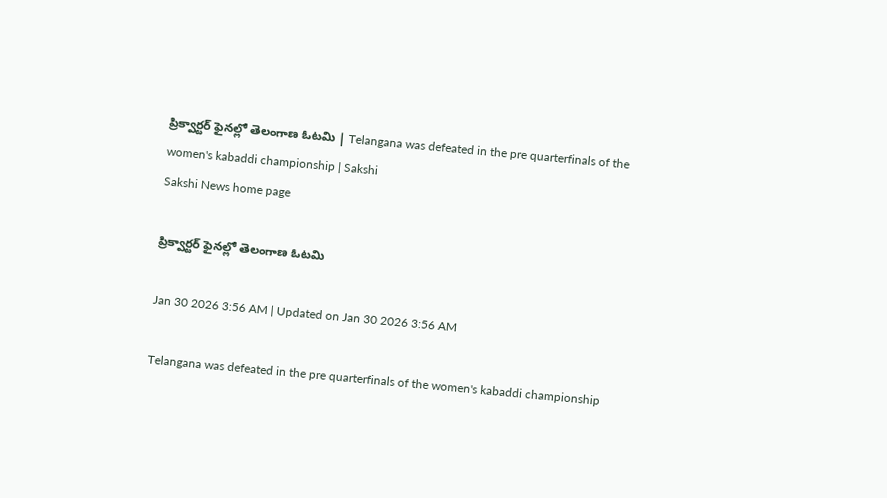ప్రిక్వార్టర్‌ ఫైనల్లో తెలంగాణ ఓటమి | Telangana was defeated in the pre quarterfinals of the women's kabaddi championship | Sakshi
Sakshi News home page

ప్రిక్వార్టర్‌ ఫైనల్లో తెలంగాణ ఓటమి

Jan 30 2026 3:56 AM | Updated on Jan 30 2026 3:56 AM

Telangana was defeated in the pre quarterfinals of the women's kabaddi championship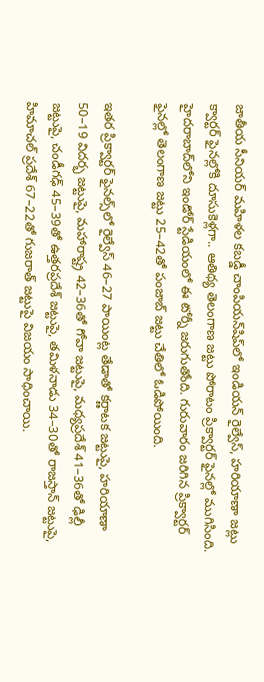జాతీయ సీనియర్‌ మహిళల కబడ్డీ చాంపియన్‌షిప్‌లో ఇండియన్‌ రైల్వేస్, హరియాణా జట్లు క్వార్టర్‌ ఫైనల్లోకి దూసుకెళ్లగా.. ఆతిథ్య తెలంగాణ జట్టు పోరాటం ప్రిక్వార్టర్‌ ఫైనల్లో ముగిసింది. హైదరాబాద్‌లోని ఇండోర్‌ స్టేడియంలో ఈ టోర్నీ జరుగుతోంది. గురువారం జరిగిన ప్రిక్వార్టర్‌ ఫైనల్లో తెలంగాణ జట్టు 25–42తో పంజాబ్‌ జట్టు చేతిలో ఓడిపోయింది.

ఇతర ప్రిక్వార్టర్‌ ఫైనల్స్‌లో రైల్వేస్‌ 46–27 పాయింట్ల తేడాతో కర్ణాటక జట్టుపై, హరియాణా 50–19 విదర్భ జట్టుపై, మహారాష్ట్ర 42–36తో గోవా జట్టుపై, మధ్యప్రదేశ్‌ 41–36తో ఢిల్లీ జట్టుపై, చండీగఢ్‌ 45–39తో ఉత్తరప్రదేశ్‌ జట్టుపై, తమిళనాడు 34–30తో రాజస్తాన్‌ జట్టుపై, హిమాచల్‌ ప్రదేశ్‌ 67–22తో గుజరాత్‌ జట్టుపై విజయం సాధించాయి.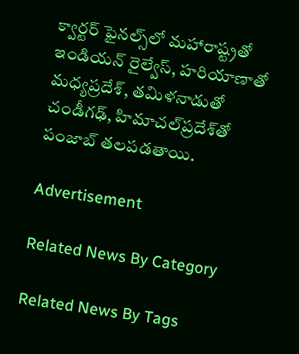క్వార్టర్‌ ఫైనల్స్‌లో మహారాష్ట్రతో ఇండియన్‌ రైల్వేస్, హరియాణాతో మధ్యప్రదేశ్, తమిళనాడుతో చండీగఢ్, హిమాచల్‌ప్రదేశ్‌తో పంజాబ్‌ తలపడతాయి.

Advertisement

Related News By Category

Related News By Tags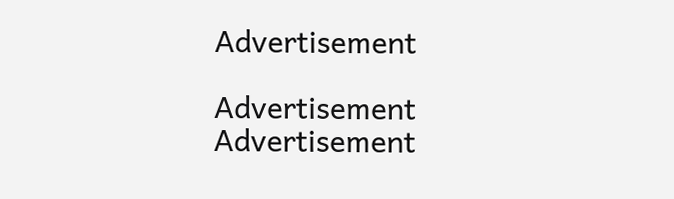Advertisement

Advertisement
Advertisement